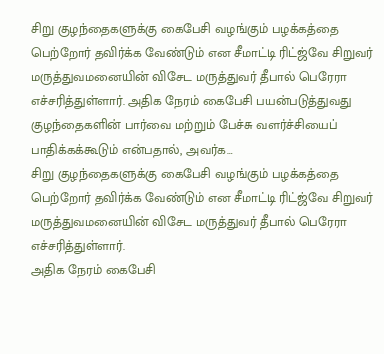சிறு குழந்தைகளுக்கு கைபேசி வழங்கும் பழக்கத்தை பெற்றோர் தவிர்க்க வேண்டும் என சீமாட்டி ரிட்ஜ்வே சிறுவர் மருத்துவமனையின் விசேட மருத்துவர் தீபால் பெரேரா எச்சரித்துள்ளார். அதிக நேரம் கைபேசி பயன்படுத்துவது குழந்தைகளின் பார்வை மற்றும் பேச்சு வளர்ச்சியைப் பாதிக்கக்கூடும் என்பதால், அவர்க…
சிறு குழந்தைகளுக்கு கைபேசி வழங்கும் பழக்கத்தை பெற்றோர் தவிர்க்க வேண்டும் என சீமாட்டி ரிட்ஜ்வே சிறுவர் மருத்துவமனையின் விசேட மருத்துவர் தீபால் பெரேரா எச்சரித்துள்ளார்.
அதிக நேரம் கைபேசி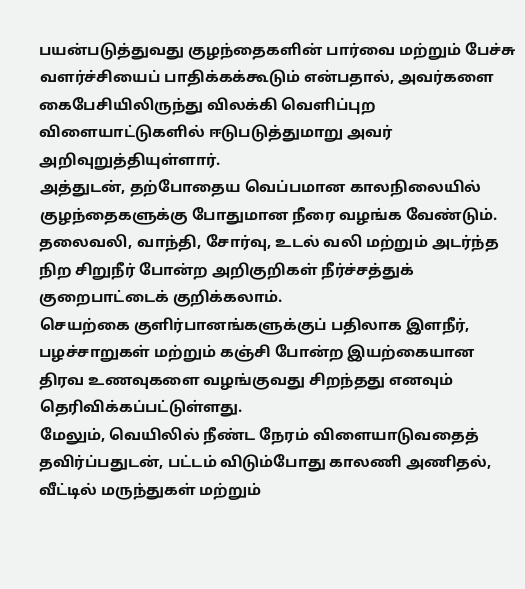பயன்படுத்துவது குழந்தைகளின் பார்வை மற்றும் பேச்சு வளர்ச்சியைப் பாதிக்கக்கூடும் என்பதால், அவர்களை கைபேசியிலிருந்து விலக்கி வெளிப்புற விளையாட்டுகளில் ஈடுபடுத்துமாறு அவர் அறிவுறுத்தியுள்ளார்.
அத்துடன், தற்போதைய வெப்பமான காலநிலையில் குழந்தைகளுக்கு போதுமான நீரை வழங்க வேண்டும். தலைவலி, வாந்தி, சோர்வு, உடல் வலி மற்றும் அடர்ந்த நிற சிறுநீர் போன்ற அறிகுறிகள் நீர்ச்சத்துக் குறைபாட்டைக் குறிக்கலாம்.
செயற்கை குளிர்பானங்களுக்குப் பதிலாக இளநீர், பழச்சாறுகள் மற்றும் கஞ்சி போன்ற இயற்கையான திரவ உணவுகளை வழங்குவது சிறந்தது எனவும் தெரிவிக்கப்பட்டுள்ளது.
மேலும், வெயிலில் நீண்ட நேரம் விளையாடுவதைத் தவிர்ப்பதுடன், பட்டம் விடும்போது காலணி அணிதல், வீட்டில் மருந்துகள் மற்றும்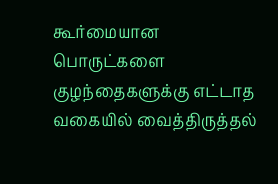கூர்மையான பொருட்களை குழந்தைகளுக்கு எட்டாத வகையில் வைத்திருத்தல்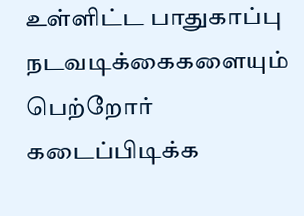உள்ளிட்ட பாதுகாப்பு நடவடிக்கைகளையும் பெற்றோர் கடைப்பிடிக்க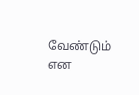வேண்டும் என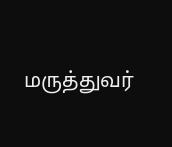மருத்துவர்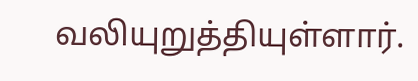வலியுறுத்தியுள்ளார்.